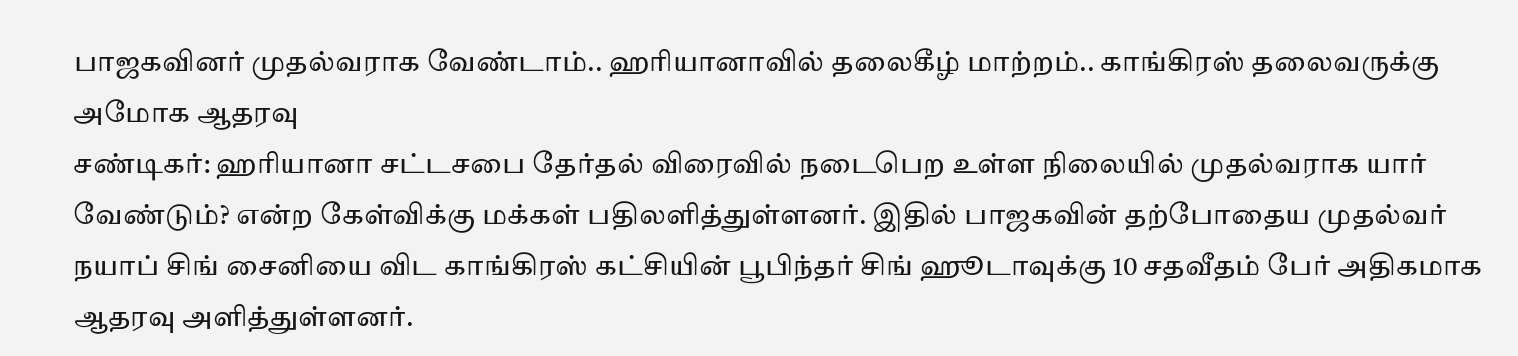பாஜகவினர் முதல்வராக வேண்டாம்.. ஹரியானாவில் தலைகீழ் மாற்றம்.. காங்கிரஸ் தலைவருக்கு அமோக ஆதரவு
சண்டிகர்: ஹரியானா சட்டசபை தேர்தல் விரைவில் நடைபெற உள்ள நிலையில் முதல்வராக யார் வேண்டும்? என்ற கேள்விக்கு மக்கள் பதிலளித்துள்ளனர். இதில் பாஜகவின் தற்போதைய முதல்வர் நயாப் சிங் சைனியை விட காங்கிரஸ் கட்சியின் பூபிந்தர் சிங் ஹூடாவுக்கு 10 சதவீதம் பேர் அதிகமாக ஆதரவு அளித்துள்ளனர்.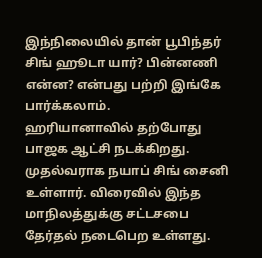இந்நிலையில் தான் பூபிந்தர் சிங் ஹூடா யார்? பின்னணி என்ன? என்பது பற்றி இங்கே பார்க்கலாம்.
ஹரியானாவில் தற்போது பாஜக ஆட்சி நடக்கிறது. முதல்வராக நயாப் சிங் சைனி உள்ளார். விரைவில் இந்த மாநிலத்துக்கு சட்டசபை தேர்தல் நடைபெற உள்ளது.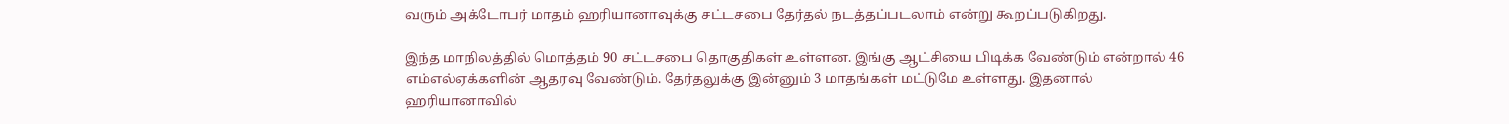வரும் அக்டோபர் மாதம் ஹரியானாவுக்கு சட்டசபை தேர்தல் நடத்தப்படலாம் என்று கூறப்படுகிறது.

இந்த மாநிலத்தில் மொத்தம் 90 சட்டசபை தொகுதிகள் உள்ளன. இங்கு ஆட்சியை பிடிக்க வேண்டும் என்றால் 46 எம்எல்ஏக்களின் ஆதரவு வேண்டும். தேர்தலுக்கு இன்னும் 3 மாதங்கள் மட்டுமே உள்ளது. இதனால் ஹரியானாவில்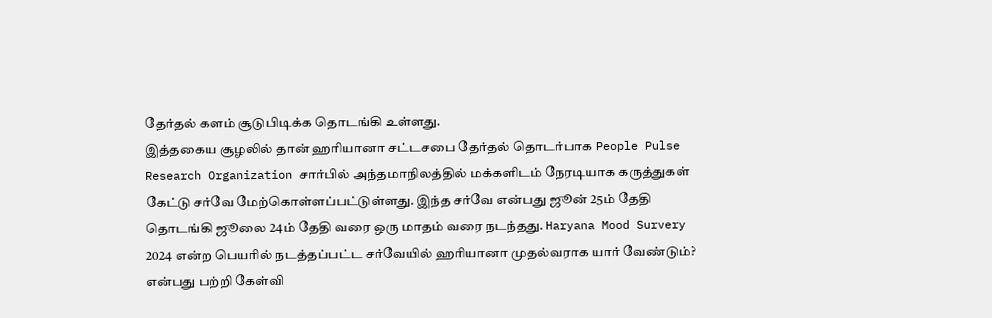தேர்தல் களம் சூடுபிடிக்க தொடங்கி உள்ளது.
இத்தகைய சூழலில் தான் ஹரியானா சட்டசபை தேர்தல் தொடர்பாக People Pulse Research Organization சார்பில் அந்தமாநிலத்தில் மக்களிடம் நேரடியாக கருத்துகள் கேட்டு சர்வே மேற்கொள்ளப்பட்டுள்ளது. இந்த சர்வே என்பது ஜூன் 25ம் தேதி தொடங்கி ஜூலை 24ம் தேதி வரை ஒரு மாதம் வரை நடந்தது. Haryana Mood Survery 2024 என்ற பெயரில் நடத்தப்பட்ட சர்வேயில் ஹரியானா முதல்வராக யார் வேண்டும்? என்பது பற்றி கேள்வி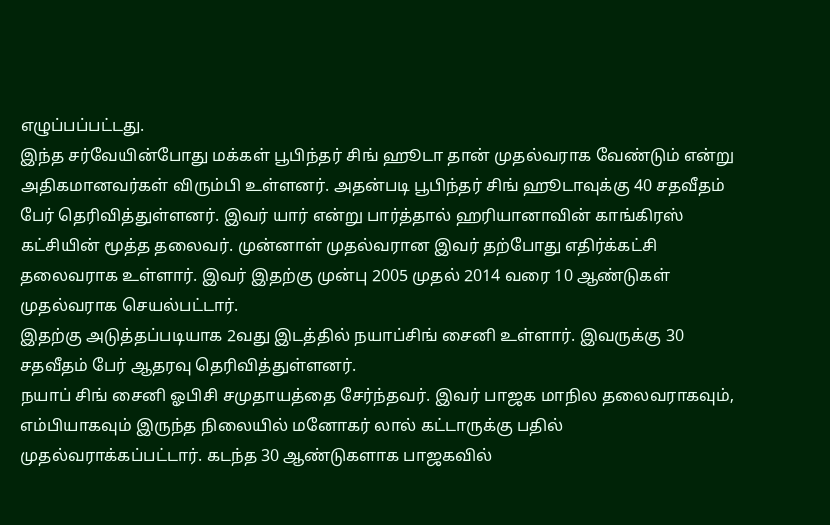எழுப்பப்பட்டது.
இந்த சர்வேயின்போது மக்கள் பூபிந்தர் சிங் ஹூடா தான் முதல்வராக வேண்டும் என்று அதிகமானவர்கள் விரும்பி உள்ளனர். அதன்படி பூபிந்தர் சிங் ஹூடாவுக்கு 40 சதவீதம் பேர் தெரிவித்துள்ளனர். இவர் யார் என்று பார்த்தால் ஹரியானாவின் காங்கிரஸ் கட்சியின் மூத்த தலைவர். முன்னாள் முதல்வரான இவர் தற்போது எதிர்க்கட்சி தலைவராக உள்ளார். இவர் இதற்கு முன்பு 2005 முதல் 2014 வரை 10 ஆண்டுகள் முதல்வராக செயல்பட்டார்.
இதற்கு அடுத்தப்படியாக 2வது இடத்தில் நயாப்சிங் சைனி உள்ளார். இவருக்கு 30 சதவீதம் பேர் ஆதரவு தெரிவித்துள்ளனர்.
நயாப் சிங் சைனி ஓபிசி சமுதாயத்தை சேர்ந்தவர். இவர் பாஜக மாநில தலைவராகவும், எம்பியாகவும் இருந்த நிலையில் மனோகர் லால் கட்டாருக்கு பதில் முதல்வராக்கப்பட்டார். கடந்த 30 ஆண்டுகளாக பாஜகவில்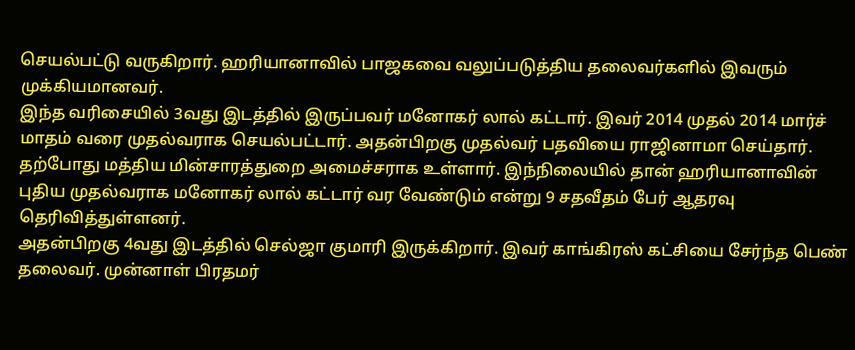செயல்பட்டு வருகிறார். ஹரியானாவில் பாஜகவை வலுப்படுத்திய தலைவர்களில் இவரும் முக்கியமானவர்.
இந்த வரிசையில் 3வது இடத்தில் இருப்பவர் மனோகர் லால் கட்டார். இவர் 2014 முதல் 2014 மார்ச் மாதம் வரை முதல்வராக செயல்பட்டார். அதன்பிறகு முதல்வர் பதவியை ராஜினாமா செய்தார். தற்போது மத்திய மின்சாரத்துறை அமைச்சராக உள்ளார். இந்நிலையில் தான் ஹரியானாவின் புதிய முதல்வராக மனோகர் லால் கட்டார் வர வேண்டும் என்று 9 சதவீதம் பேர் ஆதரவு தெரிவித்துள்ளனர்.
அதன்பிறகு 4வது இடத்தில் செல்ஜா குமாரி இருக்கிறார். இவர் காங்கிரஸ் கட்சியை சேர்ந்த பெண் தலைவர். முன்னாள் பிரதமர்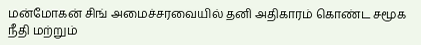மன்மோகன் சிங் அமைச்சரவையில் தனி அதிகாரம் கொண்ட சமூக நீதி மற்றும்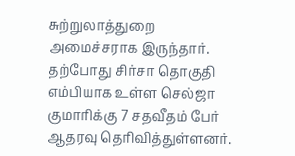சுற்றுலாத்துறை அமைச்சராக இருந்தார். தற்போது சிர்சா தொகுதி எம்பியாக உள்ள செல்ஜா குமாரிக்கு 7 சதவீதம் பேர் ஆதரவு தெரிவித்துள்ளனர்.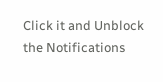Click it and Unblock the Notifications